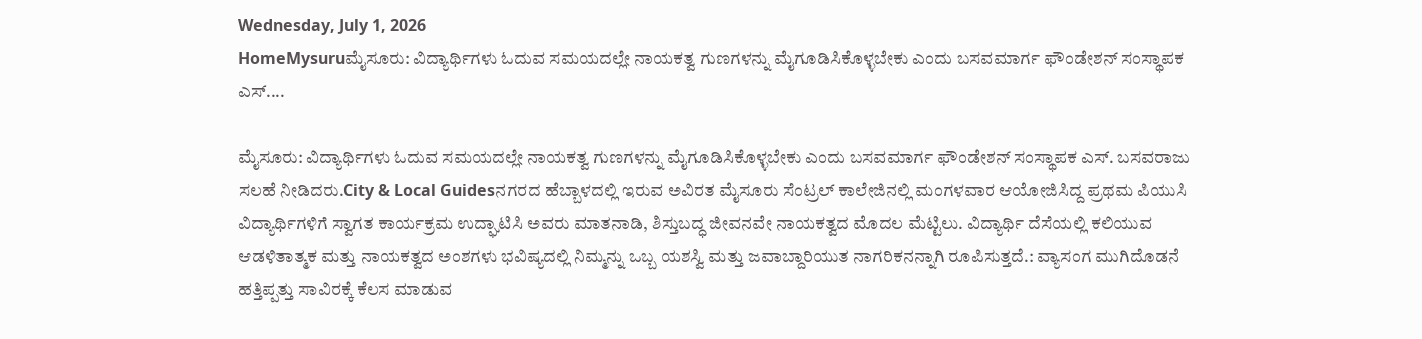Wednesday, July 1, 2026
HomeMysuruಮೈಸೂರು: ವಿದ್ಯಾರ್ಥಿಗಳು ಓದುವ ಸಮಯದಲ್ಲೇ ನಾಯಕತ್ವ ಗುಣಗಳನ್ನು ಮೈಗೂಡಿಸಿಕೊಳ್ಳಬೇಕು ಎಂದು ಬಸವಮಾರ್ಗ ಫೌಂಡೇಶನ್ ಸಂಸ್ಥಾಪಕ ಎಸ್....

ಮೈಸೂರು: ವಿದ್ಯಾರ್ಥಿಗಳು ಓದುವ ಸಮಯದಲ್ಲೇ ನಾಯಕತ್ವ ಗುಣಗಳನ್ನು ಮೈಗೂಡಿಸಿಕೊಳ್ಳಬೇಕು ಎಂದು ಬಸವಮಾರ್ಗ ಫೌಂಡೇಶನ್ ಸಂಸ್ಥಾಪಕ ಎಸ್. ಬಸವರಾಜು ಸಲಹೆ ನೀಡಿದರು.City & Local Guidesನಗರದ ಹೆಬ್ಬಾಳದಲ್ಲಿ ಇರುವ ಅವಿರತ ಮೈಸೂರು ಸೆಂಟ್ರಲ್ ಕಾಲೇಜಿನಲ್ಲಿ ಮಂಗಳವಾರ ಆಯೋಜಿಸಿದ್ದ ಪ್ರಥಮ ಪಿಯುಸಿ ವಿದ್ಯಾರ್ಥಿಗಳಿಗೆ ಸ್ವಾಗತ ಕಾರ್ಯಕ್ರಮ ಉದ್ಘಾಟಿಸಿ ಅವರು ಮಾತನಾಡಿ, ಶಿಸ್ತುಬದ್ಧ ಜೀವನವೇ ನಾಯಕತ್ವದ ಮೊದಲ ಮೆಟ್ಟಿಲು. ವಿದ್ಯಾರ್ಥಿ ದೆಸೆಯಲ್ಲಿ ಕಲಿಯುವ ಆಡಳಿತಾತ್ಮಕ ಮತ್ತು ನಾಯಕತ್ವದ ಅಂಶಗಳು ಭವಿಷ್ಯದಲ್ಲಿ ನಿಮ್ಮನ್ನು ಒಬ್ಬ ಯಶಸ್ವಿ ಮತ್ತು ಜವಾಬ್ದಾರಿಯುತ ನಾಗರಿಕನನ್ನಾಗಿ ರೂಪಿಸುತ್ತದೆ.: ವ್ಯಾಸಂಗ ಮುಗಿದೊಡನೆ ಹತ್ತಿಪ್ಪತ್ತು ಸಾವಿರಕ್ಕೆ ಕೆಲಸ ಮಾಡುವ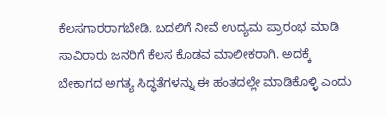ಕೆಲಸಗಾರರಾಗಬೇಡಿ. ಬದಲಿಗೆ ನೀವೆ ಉದ್ಯಮ ಪ್ರಾರಂಭ ಮಾಡಿ ಸಾವಿರಾರು ಜನರಿಗೆ ಕೆಲಸ ಕೊಡವ ಮಾಲೀಕರಾಗಿ. ಅದಕ್ಕೆ ಬೇಕಾಗದ ಅಗತ್ಯ ಸಿದ್ಧತೆಗಳನ್ನು ಈ ಹಂತದಲ್ಲೇ ಮಾಡಿಕೊಳ್ಳಿ ಎಂದು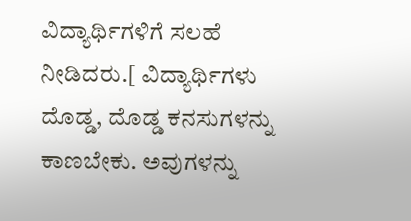ವಿದ್ಯಾರ್ಥಿಗಳಿಗೆ ಸಲಹೆ ನೀಡಿದರು.[ ವಿದ್ಯಾರ್ಥಿಗಳು ದೊಡ್ಡ, ದೊಡ್ಡ ಕನಸುಗಳನ್ನು ಕಾಣಬೇಕು. ಅವುಗಳನ್ನು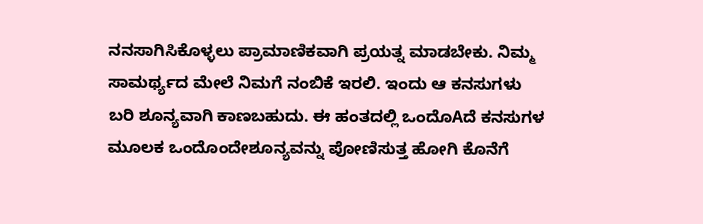ನನಸಾಗಿಸಿಕೊಳ್ಳಲು ಪ್ರಾಮಾಣಿಕವಾಗಿ ಪ್ರಯತ್ನ ಮಾಡಬೇಕು. ನಿಮ್ಮ ಸಾಮರ್ಥ್ಯದ ಮೇಲೆ ನಿಮಗೆ ನಂಬಿಕೆ ಇರಲಿ. ಇಂದು ಆ ಕನಸುಗಳು ಬರಿ ಶೂನ್ಯವಾಗಿ ಕಾಣಬಹುದು. ಈ ಹಂತದಲ್ಲಿ ಒಂದೊAದೆ ಕನಸುಗಳ ಮೂಲಕ ಒಂದೊಂದೇಶೂನ್ಯವನ್ನು ಪೋಣಿಸುತ್ತ ಹೋಗಿ ಕೊನೆಗೆ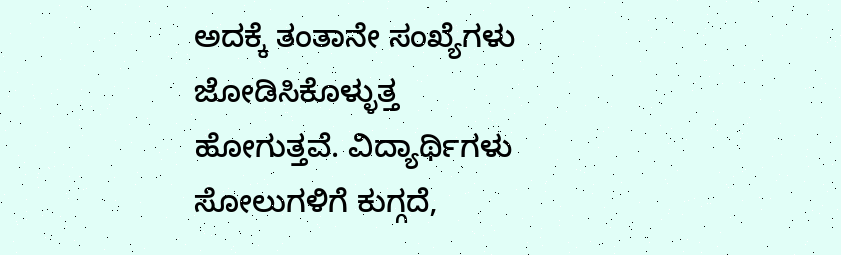ಅದಕ್ಕೆ ತಂತಾನೇ ಸಂಖ್ಯೆಗಳು ಜೋಡಿಸಿಕೊಳ್ಳುತ್ತ ಹೋಗುತ್ತವೆ. ವಿದ್ಯಾರ್ಥಿಗಳು ಸೋಲುಗಳಿಗೆ ಕುಗ್ಗದೆ,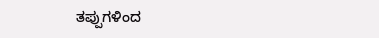ತಪ್ಪುಗಳಿಂದ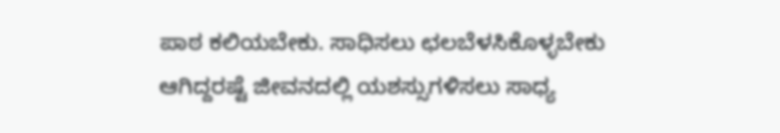ಪಾಠ ಕಲಿಯಬೇಕು. ಸಾಧಿಸಲು ಛಲಬೆಳಸಿಕೊಳ್ಳಬೇಕು ಆಗಿದ್ದರಷ್ಟೆ ಜೀವನದಲ್ಲಿ ಯಶಸ್ಸುಗಳಿಸಲು ಸಾಧ್ಯ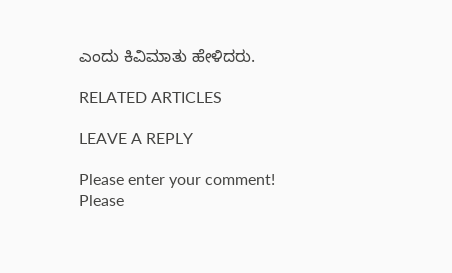ಎಂದು ಕಿವಿಮಾತು ಹೇಳಿದರು.

RELATED ARTICLES

LEAVE A REPLY

Please enter your comment!
Please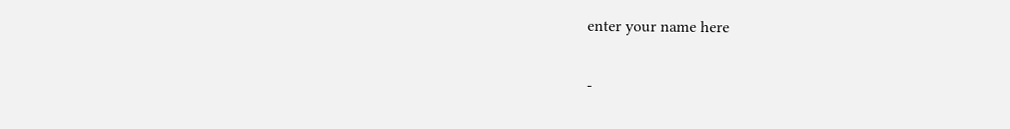enter your name here

-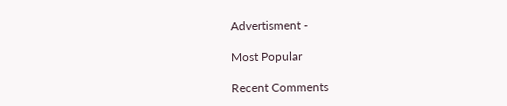Advertisment -

Most Popular

Recent Comments